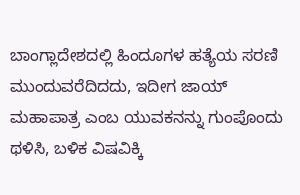ಬಾಂಗ್ಲಾದೇಶದಲ್ಲಿ ಹಿಂದೂಗಳ ಹತ್ಯೆಯ ಸರಣಿ ಮುಂದುವರೆದಿದದು, ಇದೀಗ ಜಾಯ್‌ ಮಹಾಪಾತ್ರ ಎಂಬ ಯುವಕನನ್ನು ಗುಂಪೊಂದು ಥಳಿಸಿ, ಬಳಿಕ ವಿಷವಿಕ್ಕಿ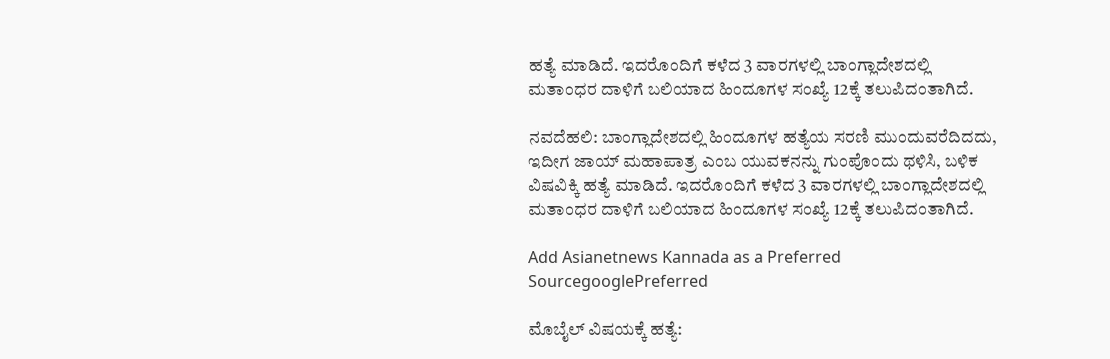ಹತ್ಯೆ ಮಾಡಿದೆ. ಇದರೊಂದಿಗೆ ಕಳೆದ 3 ವಾರಗಳಲ್ಲಿ ಬಾಂಗ್ಲಾದೇಶದಲ್ಲಿ ಮತಾಂಧರ ದಾಳಿಗೆ ಬಲಿಯಾದ ಹಿಂದೂಗಳ ಸಂಖ್ಯೆ 12ಕ್ಕೆ ತಲುಪಿದಂತಾಗಿದೆ.

ನವದೆಹಲಿ: ಬಾಂಗ್ಲಾದೇಶದಲ್ಲಿ ಹಿಂದೂಗಳ ಹತ್ಯೆಯ ಸರಣಿ ಮುಂದುವರೆದಿದದು, ಇದೀಗ ಜಾಯ್‌ ಮಹಾಪಾತ್ರ ಎಂಬ ಯುವಕನನ್ನು ಗುಂಪೊಂದು ಥಳಿಸಿ, ಬಳಿಕ ವಿಷವಿಕ್ಕಿ ಹತ್ಯೆ ಮಾಡಿದೆ. ಇದರೊಂದಿಗೆ ಕಳೆದ 3 ವಾರಗಳಲ್ಲಿ ಬಾಂಗ್ಲಾದೇಶದಲ್ಲಿ ಮತಾಂಧರ ದಾಳಿಗೆ ಬಲಿಯಾದ ಹಿಂದೂಗಳ ಸಂಖ್ಯೆ 12ಕ್ಕೆ ತಲುಪಿದಂತಾಗಿದೆ.

Add Asianetnews Kannada as a Preferred SourcegooglePreferred

ಮೊಬೈಲ್‌ ವಿಷಯಕ್ಕೆ ಹತ್ಯೆ: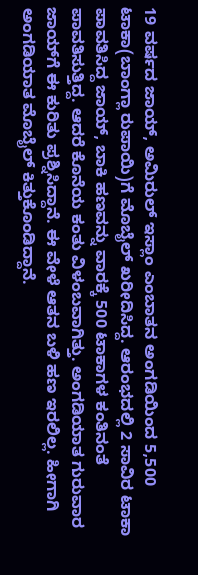19 ವರ್ಷದ ಜಾಯ್‌, ಅಮಿರುಲ್‌ ಇಸ್ಲಾಂ ಎಂಬಾತನ ಅಂಗಡಿಯಿಂದ 5,500 ಟಾಕಾ(ಬಾಂಗ್ಲಾ ರುಪಾಯಿ)ಗೆ ಮೊಬೈಲ್‌ ಖರೀದಿಸಿದ್ದ. ಆರಂಭದಲ್ಲಿ 2 ಸಾವಿರ ಟಾಕಾ ಪಾವತಿಸಿದ್ದ ಜಾಯ್‌, ಬಾಕಿ ಹಣವನ್ನು ವಾರಕ್ಕೆ 500 ಟಾಕಾಗಳ ಕಂತಿನಂತೆ ಪಾವತಿಸುತ್ತಿದ್ದ. ಆದರೆ ಕೊನೆಯ ಕಂತು ವಿಳಂಬವಾಗಿತ್ತು. ಅಂಗಡಿಯಾತ ಗುರುವಾರ ಜಾಯ್‌ಗೆ ಈ ಕುರಿತು ಪ್ರಶ್ನಿಸಿದ್ದಾನೆ. ಈ ವೇಳೆ ಆತನ ಬಳಿ ಹಣ ಇರಲಿಲ್ಲ. ಹೀಗಾಗಿ ಅಂಗಡಿಯಾತ ಮೊಬೈಲ್‌ ಕಿತ್ತುಕೊಂಡಿದ್ದಾನೆ.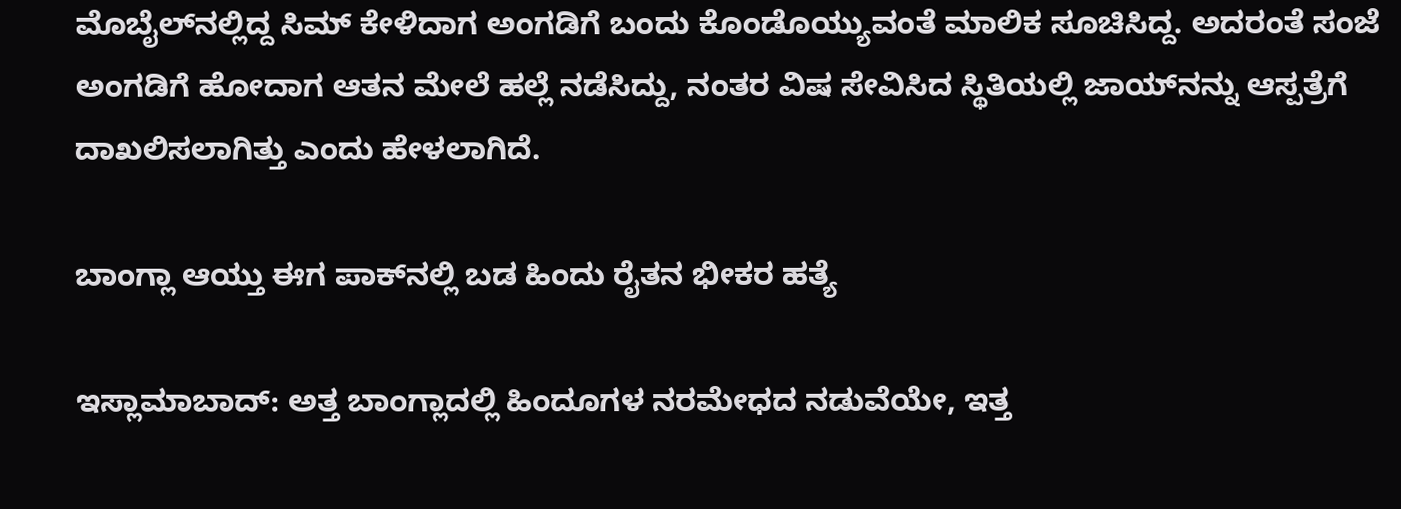ಮೊಬೈಲ್‌ನಲ್ಲಿದ್ದ ಸಿಮ್‌ ಕೇಳಿದಾಗ ಅಂಗಡಿಗೆ ಬಂದು ಕೊಂಡೊಯ್ಯುವಂತೆ ಮಾಲಿಕ ಸೂಚಿಸಿದ್ದ. ಅದರಂತೆ ಸಂಜೆ ಅಂಗಡಿಗೆ ಹೋದಾಗ ಆತನ ಮೇಲೆ ಹಲ್ಲೆ ನಡೆಸಿದ್ದು, ನಂತರ ವಿಷ ಸೇವಿಸಿದ ಸ್ಥಿತಿಯಲ್ಲಿ ಜಾಯ್‌ನನ್ನು ಆಸ್ಪತ್ರೆಗೆ ದಾಖಲಿಸಲಾಗಿತ್ತು ಎಂದು ಹೇಳಲಾಗಿದೆ.

ಬಾಂಗ್ಲಾ ಆಯ್ತು ಈಗ ಪಾಕ್‌ನಲ್ಲಿ ಬಡ ಹಿಂದು ರೈತನ ಭೀಕರ ಹತ್ಯೆ

ಇಸ್ಲಾಮಾಬಾದ್‌: ಅತ್ತ ಬಾಂಗ್ಲಾದಲ್ಲಿ ಹಿಂದೂಗಳ ನರಮೇಧದ ನಡುವೆಯೇ, ಇತ್ತ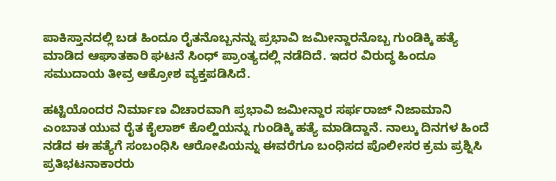ಪಾಕಿಸ್ತಾನದಲ್ಲಿ ಬಡ ಹಿಂದೂ ರೈತನೊಬ್ಬನನ್ನು ಪ್ರಭಾವಿ ಜಮೀನ್ದಾರನೊಬ್ಬ ಗುಂಡಿಕ್ಕಿ ಹತ್ಯೆ ಮಾಡಿದ ಆಘಾತಕಾರಿ ಘಟನೆ ಸಿಂಧ್‌ ಪ್ರಾಂತ್ಯದಲ್ಲಿ ನಡೆದಿದೆ. ಇದರ ವಿರುದ್ಧ ಹಿಂದೂ ಸಮುದಾಯ ತೀವ್ರ ಆಕ್ರೋಶ ವ್ಯಕ್ತಪಡಿಸಿದೆ.

ಹಟ್ಟಿಯೊಂದರ ನಿರ್ಮಾಣ ವಿಚಾರವಾಗಿ ಪ್ರಭಾವಿ ಜಮೀನ್ದಾರ ಸರ್ಫರಾಜ್‌ ನಿಜಾಮಾನಿ ಎಂಬಾತ ಯುವ ರೈತ ಕೈಲಾಶ್‌ ಕೊಲ್ಹಿಯನ್ನು ಗುಂಡಿಕ್ಕಿ ಹತ್ಯೆ ಮಾಡಿದ್ದಾನೆ. ನಾಲ್ಕು ದಿನಗಳ ಹಿಂದೆ ನಡೆದ ಈ ಹತ್ಯೆಗೆ ಸಂಬಂಧಿಸಿ ಆರೋಪಿಯನ್ನು ಈವರೆಗೂ ಬಂಧಿಸದ ಪೊಲೀಸರ ಕ್ರಮ ಪ್ರಶ್ನಿಸಿ ಪ್ರತಿಭಟನಾಕಾರರು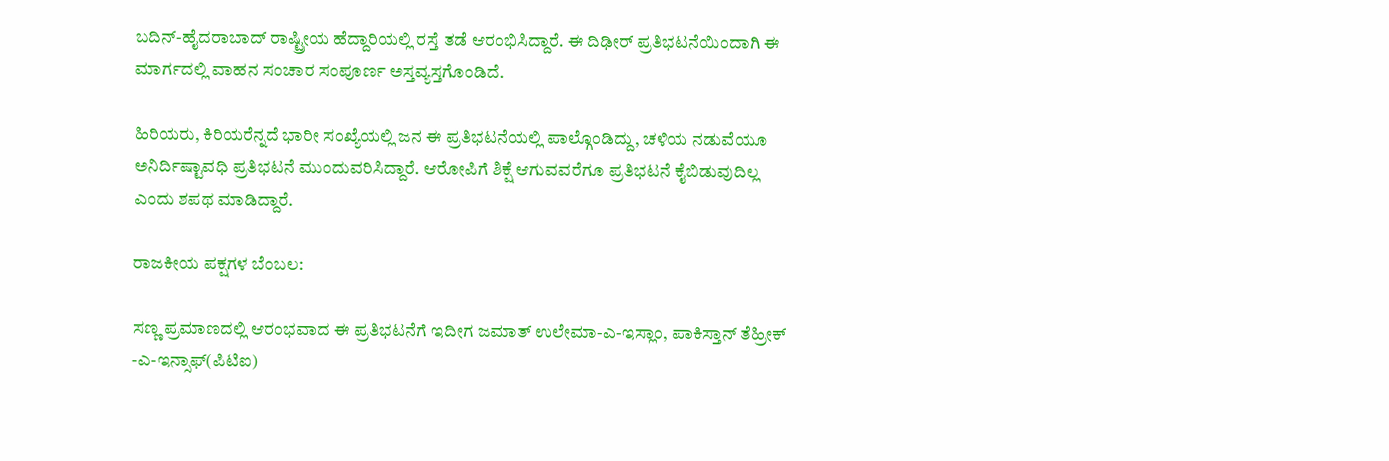ಬದಿನ್‌-ಹೈದರಾಬಾದ್‌ ರಾಷ್ಟ್ರೀಯ ಹೆದ್ದಾರಿಯಲ್ಲಿ ರಸ್ತೆ ತಡೆ ಆರಂಭಿಸಿದ್ದಾರೆ. ಈ ದಿಢೀರ್‌ ಪ್ರತಿಭಟನೆಯಿಂದಾಗಿ ಈ ಮಾರ್ಗದಲ್ಲಿ ವಾಹನ ಸಂಚಾರ ಸಂಪೂರ್ಣ ಅಸ್ತವ್ಯಸ್ತಗೊಂಡಿದೆ.

ಹಿರಿಯರು, ಕಿರಿಯರೆನ್ನದೆ ಭಾರೀ ಸಂಖ್ಯೆಯಲ್ಲಿ ಜನ ಈ ಪ್ರತಿಭಟನೆಯಲ್ಲಿ ಪಾಲ್ಗೊಂಡಿದ್ದು, ಚಳಿಯ ನಡುವೆಯೂ ಅನಿರ್ದಿಷ್ಟಾವಧಿ ಪ್ರತಿಭಟನೆ ಮುಂದುವರಿಸಿದ್ದಾರೆ. ಆರೋಪಿಗೆ ಶಿಕ್ಷೆ ಆಗುವವರೆಗೂ ಪ್ರತಿಭಟನೆ ಕೈಬಿಡುವುದಿಲ್ಲ ಎಂದು ಶಪಥ ಮಾಡಿದ್ದಾರೆ.

ರಾಜಕೀಯ ಪಕ್ಷಗಳ ಬೆಂಬಲ:

ಸಣ್ಣ ಪ್ರಮಾಣದಲ್ಲಿ ಆರಂಭವಾದ ಈ ಪ್ರತಿಭಟನೆಗೆ ಇದೀಗ ಜಮಾತ್‌ ಉಲೇಮಾ-ಎ-ಇಸ್ಲಾಂ, ಪಾಕಿಸ್ತಾನ್‌ ತೆಹ್ರೀಕ್‌ -ಎ-ಇನ್ಸಾಫ್‌(ಪಿಟಿಐ)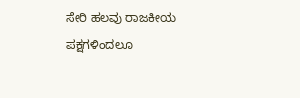ಸೇರಿ ಹಲವು ರಾಜಕೀಯ ಪಕ್ಷಗಳಿಂದಲೂ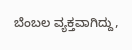ಬೆಂಬಲ ವ್ಯಕ್ತವಾಗಿದ್ದು,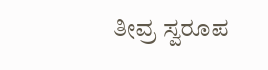ತೀವ್ರ ಸ್ವರೂಪ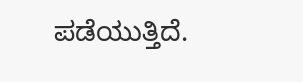ಪಡೆಯುತ್ತಿದೆ.